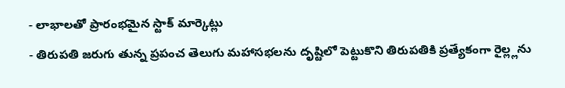- లాభాలతో ప్రారంభమైన స్టాక్ మార్కెట్లు
- తిరుపతి జరుగు తున్న ప్రపంచ తెలుగు మహాసభలను దృష్టిలో పెట్టుకొని తిరుపతికి ప్రత్యేకంగా రైల్ల్లను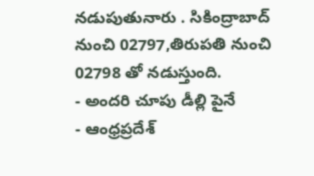నడుపుతునారు . సికింద్రాబాద్ నుంచి 02797,తిరుపతి నుంచి 02798 తో నడుస్తుంది.
- అందరి చూపు డీల్లి పైనే
- ఆంధ్రప్రదేశ్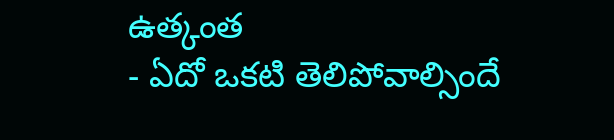ఉత్కంత
- ఏదో ఒకటి తెలిపోవాల్సిందే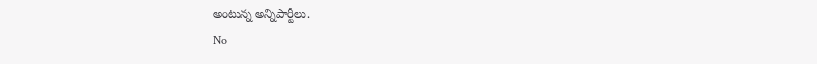అంటున్న అన్నిపార్టీలు.
No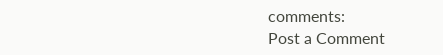comments:
Post a Comment